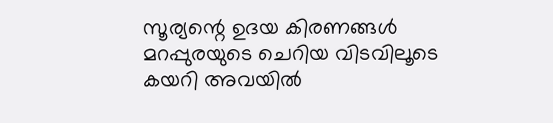സൂര്യന്റെ ഉദയ കിരണങ്ങൾ മറപ്പുരയുടെ ചെറിയ വിടവിലൂടെ കയറി അവയിൽ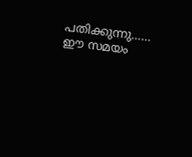പതിക്കുന്നു……
ഈ സമയം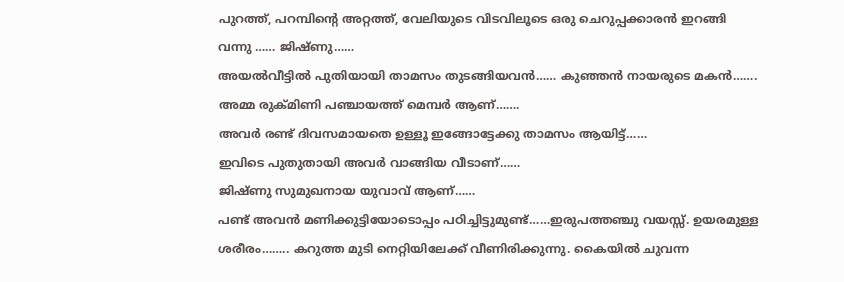പുറത്ത്, പറമ്പിന്റെ അറ്റത്ത്, വേലിയുടെ വിടവിലൂടെ ഒരു ചെറുപ്പക്കാരൻ ഇറങ്ങി വന്നു …… ജിഷ്ണു……
അയൽവീട്ടിൽ പുതിയായി താമസം തുടങ്ങിയവൻ…… കുഞ്ഞൻ നായരുടെ മകൻ…….
അമ്മ രുക്മിണി പഞ്ചായത്ത് മെമ്പർ ആണ്…….
അവർ രണ്ട് ദിവസമായതെ ഉള്ളൂ ഇങ്ങോട്ടേക്കു താമസം ആയിട്ട്……
ഇവിടെ പുതുതായി അവർ വാങ്ങിയ വീടാണ്……
ജിഷ്ണു സുമുഖനായ യുവാവ് ആണ്……
പണ്ട് അവൻ മണിക്കുട്ടിയോടൊപ്പം പഠിച്ചിട്ടുമുണ്ട്……ഇരുപത്തഞ്ചു വയസ്സ്. ഉയരമുള്ള ശരീരം…….. കറുത്ത മുടി നെറ്റിയിലേക്ക് വീണിരിക്കുന്നു. കൈയിൽ ചുവന്ന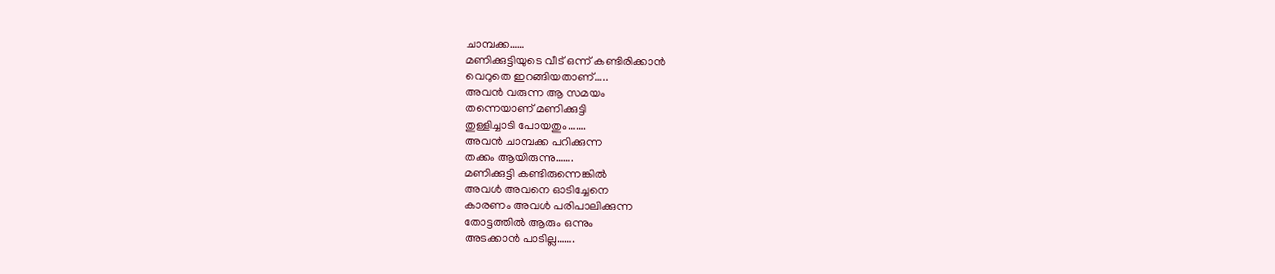ചാമ്പക്ക……
മണിക്കുട്ടിയുടെ വീട് ഒന്ന് കണ്ടിരിക്കാൻ
വെറുതെ ഇറങ്ങിയതാണ്…..
അവൻ വരുന്ന ആ സമയം
തന്നെയാണ് മണിക്കുട്ടി
തുള്ളിച്ചാടി പോയതും…….
അവൻ ചാമ്പക്ക പറിക്കുന്ന
തക്കം ആയിരുന്നു…….
മണിക്കുട്ടി കണ്ടിരുന്നെങ്കിൽ
അവൾ അവനെ ഓടിച്ചേനെ
കാരണം അവൾ പരിപാലിക്കുന്ന
തോട്ടത്തിൽ ആരും ഒന്നും
അടക്കാൻ പാടില്ല…….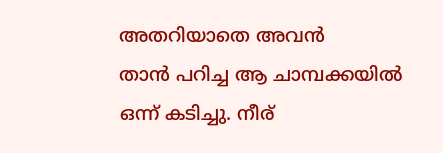അതറിയാതെ അവൻ
താൻ പറിച്ച ആ ചാമ്പക്കയിൽ ഒന്ന് കടിച്ചു. നീര്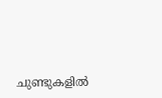ചുണ്ടുകളിൽ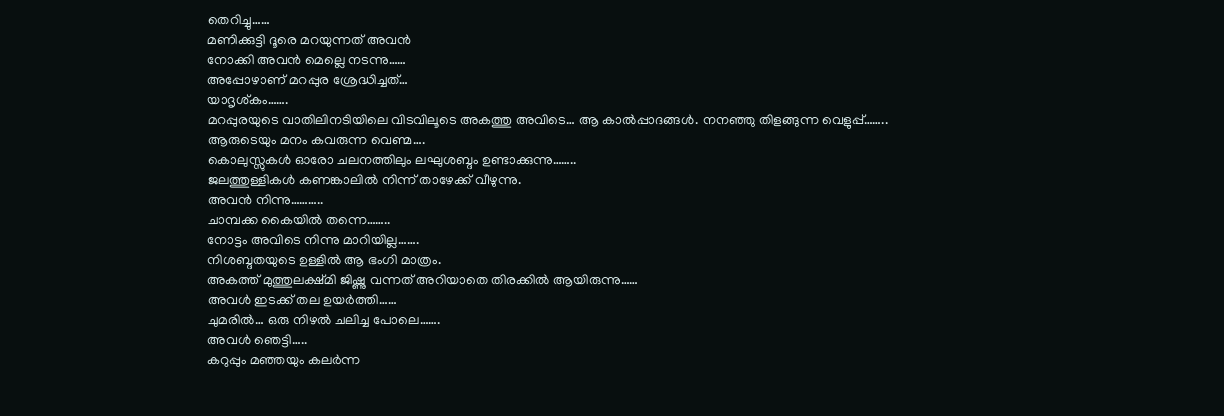തെറിച്ചു……
മണിക്കുട്ടി ദൂരെ മറയുന്നത് അവൻ
നോക്കി അവൻ മെല്ലെ നടന്നു……
അപ്പോഴാണ് മറപ്പുര ശ്രേദ്ധിച്ചത്…
യാദൃശ്കം…….
മറപ്പുരയുടെ വാതിലിനടിയിലെ വിടവിലൂടെ അകത്തു അവിടെ… ആ കാൽപ്പാദങ്ങൾ. നനഞ്ഞു തിളങ്ങുന്ന വെളുപ്പ്……..
ആരുടെയും മനം കവരുന്ന വെണ്മ….
കൊലുസ്സുകൾ ഓരോ ചലനത്തിലും ലഘുശബ്ദം ഉണ്ടാക്കുന്നു……..
ജലത്തുള്ളികൾ കണങ്കാലിൽ നിന്ന് താഴേക്ക് വീഴുന്നു.
അവൻ നിന്നു………..
ചാമ്പക്ക കൈയിൽ തന്നെ……..
നോട്ടം അവിടെ നിന്നു മാറിയില്ല…….
നിശബ്ദതയുടെ ഉള്ളിൽ ആ ഭംഗി മാത്രം.
അകത്ത് മുത്തുലക്ഷ്മി ജിഷ്ണു വന്നത് അറിയാതെ തിരക്കിൽ ആയിരുന്നു……
അവൾ ഇടക്ക് തല ഉയർത്തി……
ചുമരിൽ… ഒരു നിഴൽ ചലിച്ച പോലെ…….
അവൾ ഞെട്ടി…..
കറുപ്പും മഞ്ഞയും കലർന്ന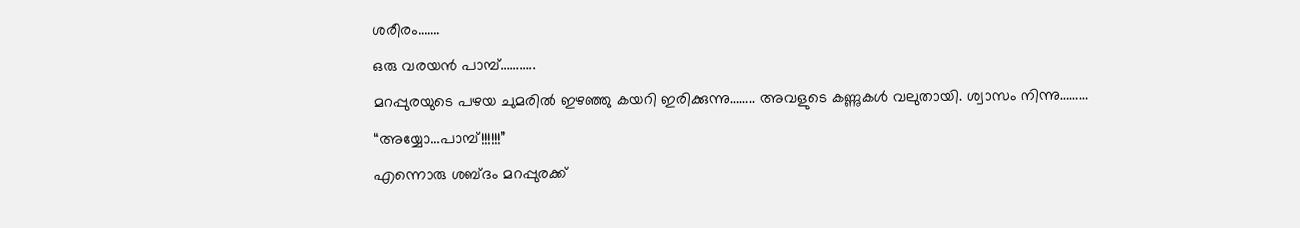ശരീരം…….
ഒരു വരയൻ പാമ്പ്………..
മറപ്പുരയുടെ പഴയ ചുമരിൽ ഇഴഞ്ഞു കയറി ഇരിക്കുന്നു…….. അവളുടെ കണ്ണുകൾ വലുതായി. ശ്വാസം നിന്നു………
“അയ്യോ…പാമ്പ്!!!!!!”
എന്നൊരു ശബ്ദം മറപ്പുരക്ക്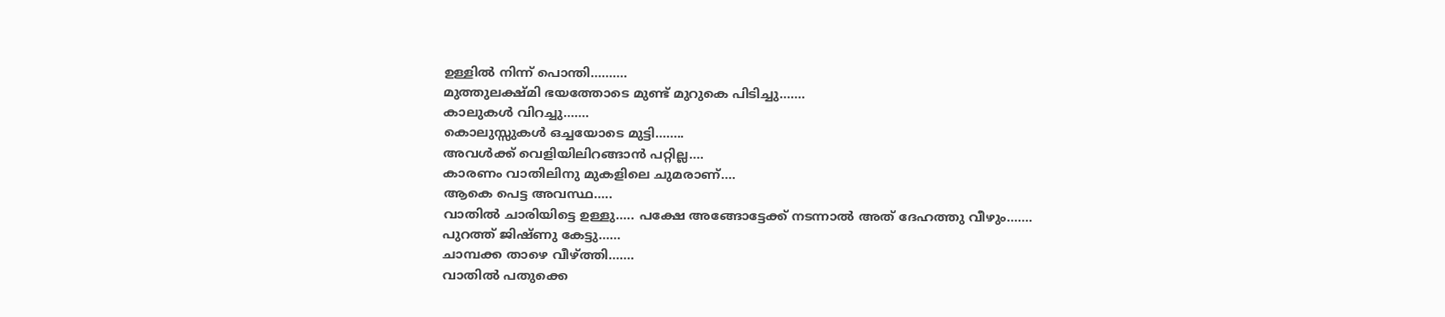ഉള്ളിൽ നിന്ന് പൊന്തി……….
മുത്തുലക്ഷ്മി ഭയത്തോടെ മുണ്ട് മുറുകെ പിടിച്ചു…….
കാലുകൾ വിറച്ചു…….
കൊലുസ്സുകൾ ഒച്ചയോടെ മുട്ടി……..
അവൾക്ക് വെളിയിലിറങ്ങാൻ പറ്റില്ല….
കാരണം വാതിലിനു മുകളിലെ ചുമരാണ്….
ആകെ പെട്ട അവസ്ഥ…..
വാതിൽ ചാരിയിട്ടെ ഉള്ളു….. പക്ഷേ അങ്ങോട്ടേക്ക് നടന്നാൽ അത് ദേഹത്തു വീഴും…….
പുറത്ത് ജിഷ്ണു കേട്ടു……
ചാമ്പക്ക താഴെ വീഴ്ത്തി…….
വാതിൽ പതുക്കെ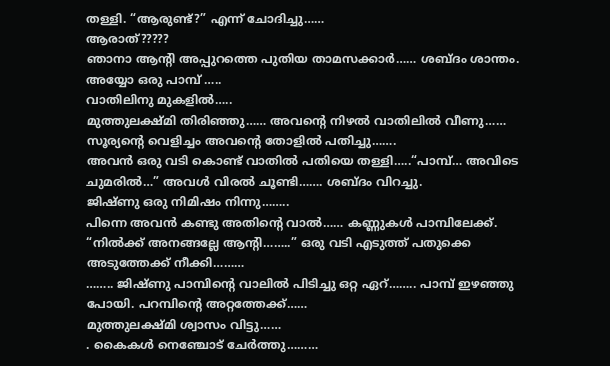തള്ളി. “ആരുണ്ട്?” എന്ന് ചോദിച്ചു……
ആരാത്?????
ഞാനാ ആന്റി അപ്പുറത്തെ പുതിയ താമസക്കാർ…… ശബ്ദം ശാന്തം.
അയ്യോ ഒരു പാമ്പ് …..
വാതിലിനു മുകളിൽ…..
മുത്തുലക്ഷ്മി തിരിഞ്ഞു…… അവന്റെ നിഴൽ വാതിലിൽ വീണു……
സൂര്യന്റെ വെളിച്ചം അവന്റെ തോളിൽ പതിച്ചു…….
അവൻ ഒരു വടി കൊണ്ട് വാതിൽ പതിയെ തള്ളി…..“പാമ്പ്… അവിടെ ചുമരിൽ…” അവൾ വിരൽ ചൂണ്ടി……. ശബ്ദം വിറച്ചു.
ജിഷ്ണു ഒരു നിമിഷം നിന്നു……..
പിന്നെ അവൻ കണ്ടു അതിന്റെ വാൽ…… കണ്ണുകൾ പാമ്പിലേക്ക്. “നിൽക്ക് അനങ്ങല്ലേ ആന്റി……..” ഒരു വടി എടുത്ത് പതുക്കെ അടുത്തേക്ക് നീക്കി………
…….. ജിഷ്ണു പാമ്പിന്റെ വാലിൽ പിടിച്ചു ഒറ്റ ഏറ്…….. പാമ്പ് ഇഴഞ്ഞു പോയി. പറമ്പിന്റെ അറ്റത്തേക്ക്……
മുത്തുലക്ഷ്മി ശ്വാസം വിട്ടു……
. കൈകൾ നെഞ്ചോട് ചേർത്തു………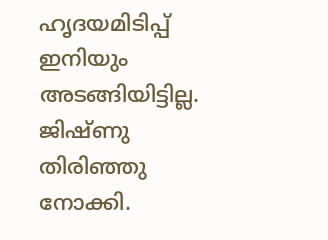ഹൃദയമിടിപ്പ് ഇനിയും അടങ്ങിയിട്ടില്ല. ജിഷ്ണു തിരിഞ്ഞു നോക്കി.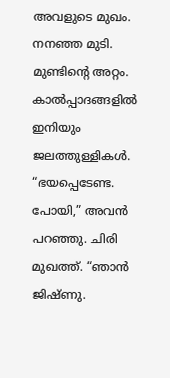അവളുടെ മുഖം. നനഞ്ഞ മുടി. മുണ്ടിന്റെ അറ്റം. കാൽപ്പാദങ്ങളിൽ ഇനിയും ജലത്തുള്ളികൾ.
“ഭയപ്പെടേണ്ട. പോയി,” അവൻ പറഞ്ഞു. ചിരി മുഖത്ത്. “ഞാൻ ജിഷ്ണു.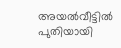അയൽവീട്ടിൽ പുതിയായി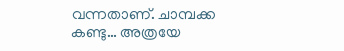വന്നതാണ്. ചാമ്പക്ക കണ്ടു… അത്രയേ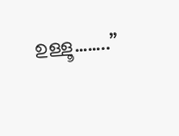ഉള്ളൂ……..”